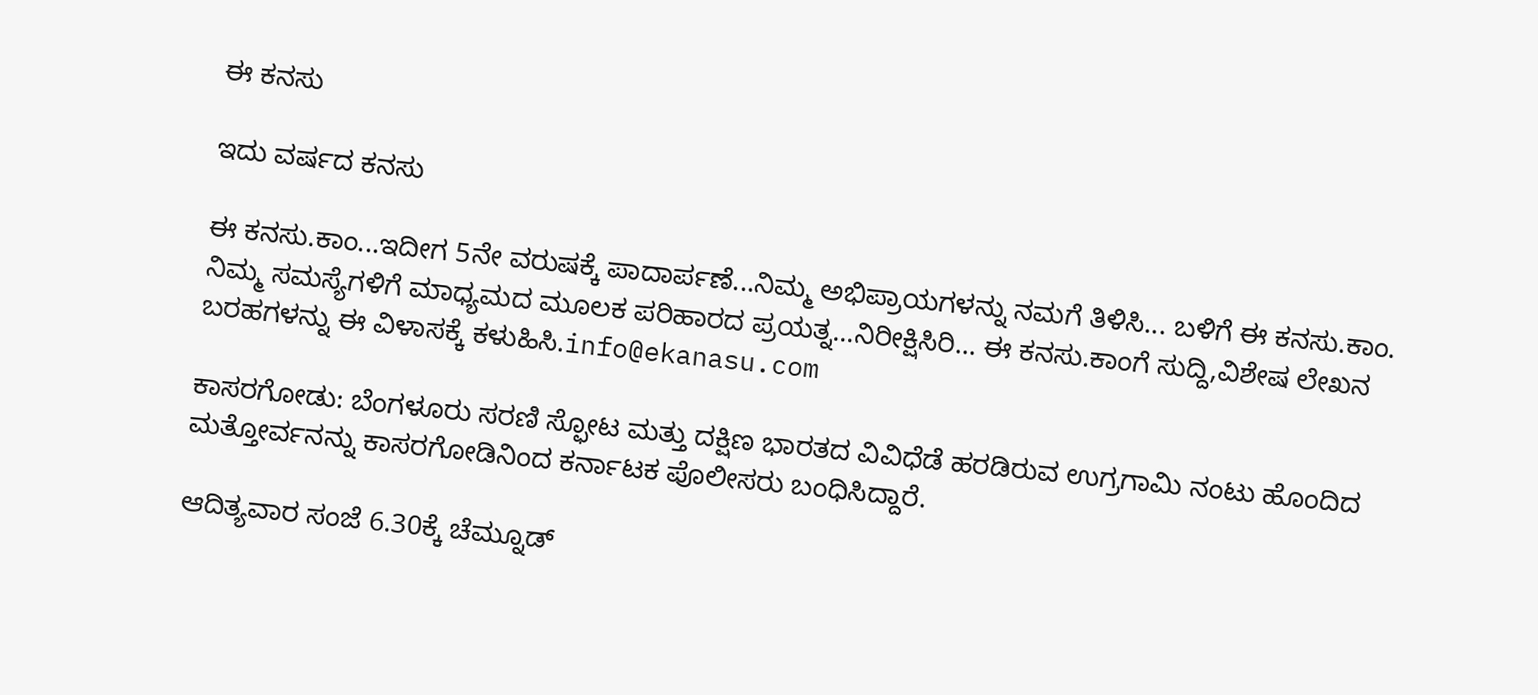ಈ ಕನಸು

ಇದು ವರ್ಷದ ಕನಸು

ಈ ಕನಸು.ಕಾಂ...ಇದೀಗ 5ನೇ ವರುಷಕ್ಕೆ ಪಾದಾರ್ಪಣೆ...ನಿಮ್ಮ ಅಭಿಪ್ರಾಯಗಳನ್ನು ನಮಗೆ ತಿಳಿಸಿ... ಬಳಿಗೆ ಈ ಕನಸು.ಕಾಂ. ನಿಮ್ಮ ಸಮಸ್ಯೆಗಳಿಗೆ ಮಾಧ್ಯಮದ ಮೂಲಕ ಪರಿಹಾರದ ಪ್ರಯತ್ನ...ನಿರೀಕ್ಷಿಸಿರಿ... ಈ ಕನಸು.ಕಾಂಗೆ ಸುದ್ದಿ,ವಿಶೇಷ ಲೇಖನ ಬರಹಗಳನ್ನು ಈ ವಿಳಾಸಕ್ಕೆ ಕಳುಹಿಸಿ.info@ekanasu.com

ಕಾಸರಗೋಡು: ಬೆಂಗಳೂರು ಸರಣಿ ಸ್ಫೋಟ ಮತ್ತು ದಕ್ಷಿಣ ಭಾರತದ ವಿವಿಧೆಡೆ ಹರಡಿರುವ ಉಗ್ರಗಾಮಿ ನಂಟು ಹೊಂದಿದ ಮತ್ತೋರ್ವನನ್ನು ಕಾಸರಗೋಡಿನಿಂದ ಕರ್ನಾಟಕ ಪೊಲೀಸರು ಬಂಧಿಸಿದ್ದಾರೆ.

ಆದಿತ್ಯವಾರ ಸಂಜೆ 6.30ಕ್ಕೆ ಚೆಮ್ನೂಡ್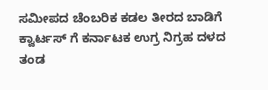ಸಮೀಪದ ಚೆಂಬರಿಕ ಕಡಲ ತೀರದ ಬಾಡಿಗೆ ಕ್ವಾರ್ಟಸ್ ಗೆ ಕರ್ನಾಟಕ ಉಗ್ರ ನಿಗ್ರಹ ದಳದ ತಂಡ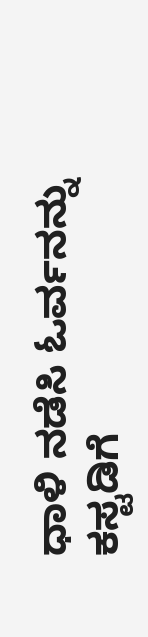ಧಾಳಿ ನಡೆಸಿ ಓರ್ವನನ್ನು ಕಸ್ಟಡಿಗೆ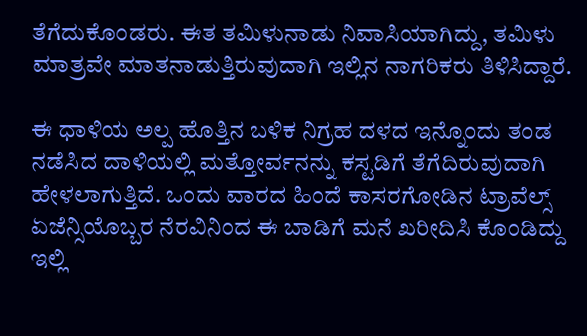ತೆಗೆದುಕೊಂಡರು. ಈತ ತಮಿಳುನಾಡು ನಿವಾಸಿಯಾಗಿದ್ದು, ತಮಿಳು ಮಾತ್ರವೇ ಮಾತನಾಡುತ್ತಿರುವುದಾಗಿ ಇಲ್ಲಿನ ನಾಗರಿಕರು ತಿಳಿಸಿದ್ದಾರೆ.

ಈ ಧಾಳಿಯ ಅಲ್ಪ ಹೊತ್ತಿನ ಬಳಿಕ ನಿಗ್ರಹ ದಳದ ಇನ್ನೊಂದು ತಂಡ ನಡೆಸಿದ ದಾಳಿಯಲ್ಲಿ ಮತ್ತೋರ್ವನನ್ನು ಕಸ್ಟಡಿಗೆ ತೆಗೆದಿರುವುದಾಗಿ ಹೇಳಲಾಗುತ್ತಿದೆ. ಒಂದು ವಾರದ ಹಿಂದೆ ಕಾಸರಗೋಡಿನ ಟ್ರಾವೆಲ್ಸ್ ಏಜೆನ್ಸಿಯೊಬ್ಬರ ನೆರವಿನಿಂದ ಈ ಬಾಡಿಗೆ ಮನೆ ಖರೀದಿಸಿ ಕೊಂಡಿದ್ದು ಇಲ್ಲಿ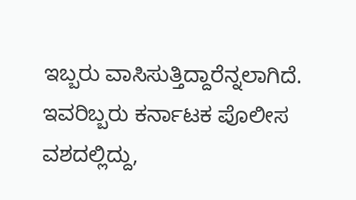ಇಬ್ಬರು ವಾಸಿಸುತ್ತಿದ್ದಾರೆನ್ನಲಾಗಿದೆ. ಇವರಿಬ್ಬರು ಕರ್ನಾಟಕ ಪೊಲೀಸ ವಶದಲ್ಲಿದ್ದು,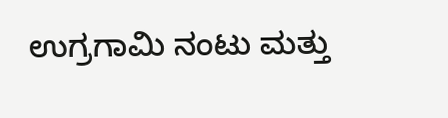ಉಗ್ರಗಾಮಿ ನಂಟು ಮತ್ತು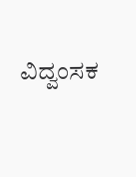ವಿದ್ವಂಸಕ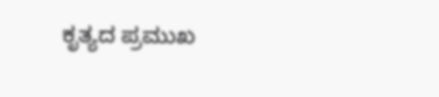ಕೃತ್ಯದ ಪ್ರಮುಖ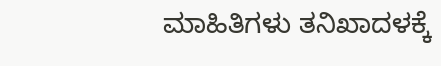ಮಾಹಿತಿಗಳು ತನಿಖಾದಳಕ್ಕೆ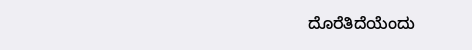ದೊರೆತಿದೆಯೆಂದು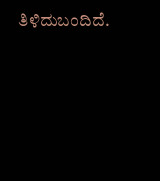ತಿಳಿದುಬಂದಿದೆ.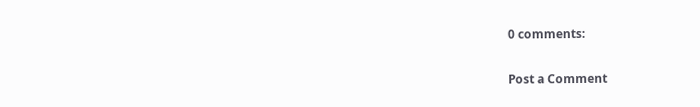0 comments:

Post a Comment